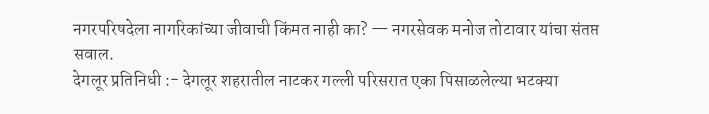नगरपरिषदेला नागरिकांच्या जीवाची किंमत नाही का? — नगरसेवक मनोज तोटावार यांचा संतप्त सवाल.
देगलूर प्रतिनिधी :- देगलूर शहरातील नाटकर गल्ली परिसरात एका पिसाळलेल्या भटक्या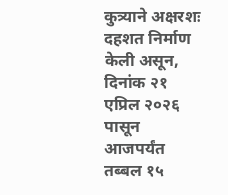कुत्र्याने अक्षरशः दहशत निर्माण केली असून, दिनांक २१ एप्रिल २०२६ पासून आजपर्यंत तब्बल १५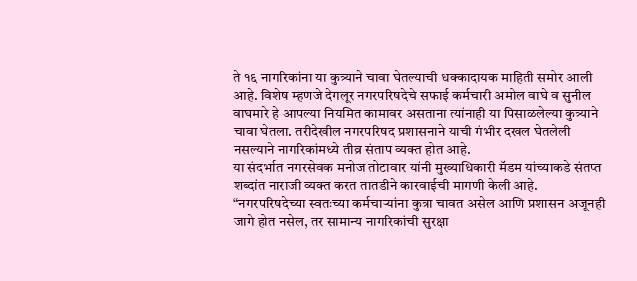ते १६ नागरिकांना या कुत्र्याने चावा घेतल्याची धक्कादायक माहिती समोर आली आहे. विशेष म्हणजे देगलूर नगरपरिषदेचे सफाई कर्मचारी अमोल वाघे व सुनील वाघमारे हे आपल्या नियमित कामावर असताना त्यांनाही या पिसाळलेल्या कुत्र्याने चावा घेतला. तरीदेखील नगरपरिषद प्रशासनाने याची गंभीर दखल घेतलेली नसल्याने नागरिकांमध्ये तीव्र संताप व्यक्त होत आहे.
या संदर्भात नगरसेवक मनोज तोटावार यांनी मुख्याधिकारी मॅडम यांच्याकडे संतप्त शब्दांत नाराजी व्यक्त करत तातडीने कारवाईची मागणी केली आहे. “नगरपरिषदेच्या स्वतःच्या कर्मचाऱ्यांना कुत्रा चावत असेल आणि प्रशासन अजूनही जागे होत नसेल, तर सामान्य नागरिकांची सुरक्षा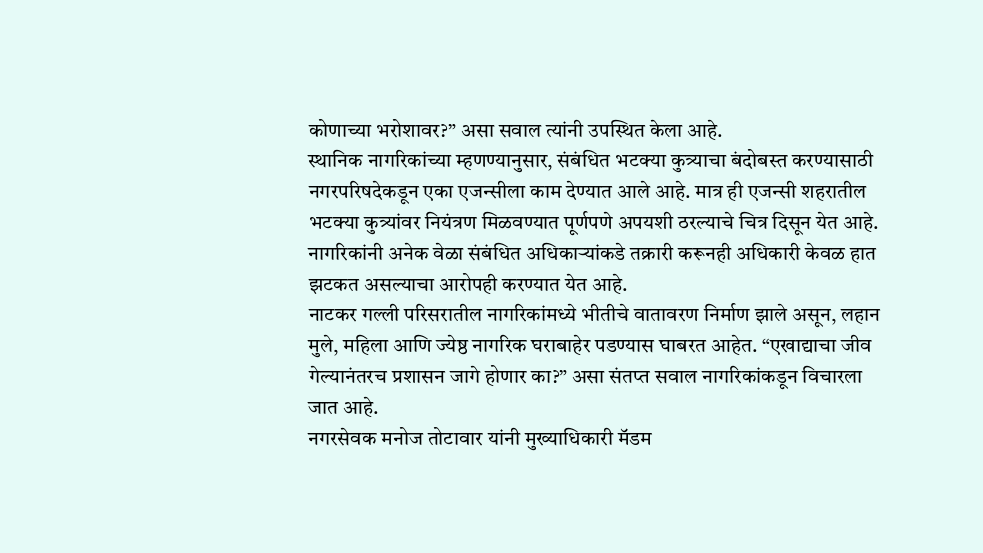कोणाच्या भरोशावर?” असा सवाल त्यांनी उपस्थित केला आहे.
स्थानिक नागरिकांच्या म्हणण्यानुसार, संबंधित भटक्या कुत्र्याचा बंदोबस्त करण्यासाठी नगरपरिषदेकडून एका एजन्सीला काम देण्यात आले आहे. मात्र ही एजन्सी शहरातील भटक्या कुत्र्यांवर नियंत्रण मिळवण्यात पूर्णपणे अपयशी ठरल्याचे चित्र दिसून येत आहे. नागरिकांनी अनेक वेळा संबंधित अधिकाऱ्यांकडे तक्रारी करूनही अधिकारी केवळ हात झटकत असल्याचा आरोपही करण्यात येत आहे.
नाटकर गल्ली परिसरातील नागरिकांमध्ये भीतीचे वातावरण निर्माण झाले असून, लहान मुले, महिला आणि ज्येष्ठ नागरिक घराबाहेर पडण्यास घाबरत आहेत. “एखाद्याचा जीव गेल्यानंतरच प्रशासन जागे होणार का?” असा संतप्त सवाल नागरिकांकडून विचारला जात आहे.
नगरसेवक मनोज तोटावार यांनी मुख्याधिकारी मॅडम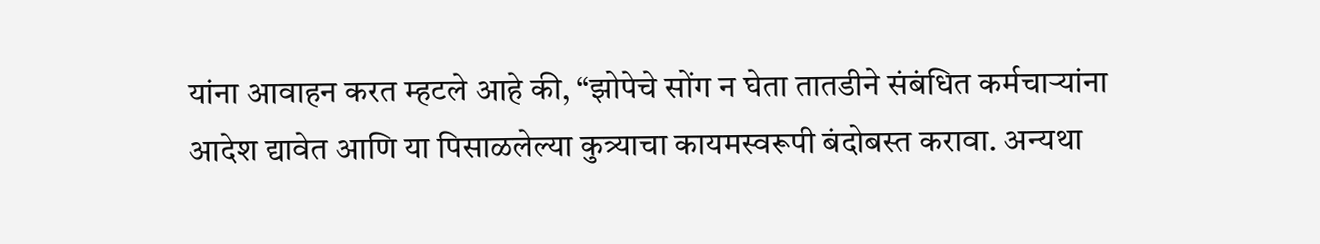यांना आवाहन करत म्हटले आहे की, “झोपेचे सोंग न घेता तातडीने संबंधित कर्मचाऱ्यांना आदेश द्यावेत आणि या पिसाळलेल्या कुत्र्याचा कायमस्वरूपी बंदोबस्त करावा. अन्यथा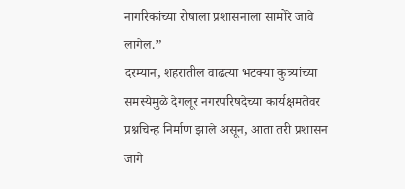नागरिकांच्या रोषाला प्रशासनाला सामोरे जावे लागेल.”
दरम्यान, शहरातील वाढत्या भटक्या कुत्र्यांच्या समस्येमुळे देगलूर नगरपरिषदेच्या कार्यक्षमतेवर प्रश्नचिन्ह निर्माण झाले असून, आता तरी प्रशासन जागे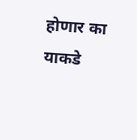होणार का याकडे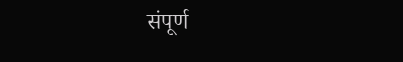संपूर्ण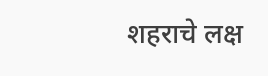शहराचे लक्ष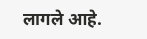लागले आहे.